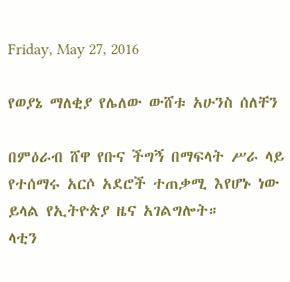Friday, May 27, 2016

የወያኔ ማለቂያ የሌለው ውሸቱ አሁንስ ሰለቸን

በምዕራብ ሸዋ የቡና ችግኝ በማፍላት ሥራ ላይ የተሰማሩ አርሶ አደሮች ተጠቃሚ እየሆኑ ነው ይላል የኢትዮጵያ ዜና አገልግሎት።
ላቲን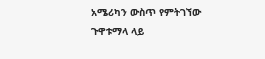አሜሪካን ውስጥ የምትገኘው ጉዋቱማላ ላይ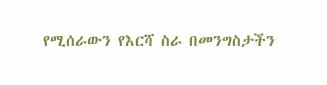የሚሰራውን የእርሻ ስራ በመንግስታችን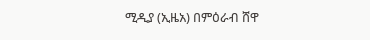ሚዲያ (ኢዜአ) በምዕራብ ሸዋ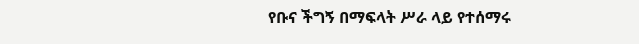የቡና ችግኝ በማፍላት ሥራ ላይ የተሰማሩ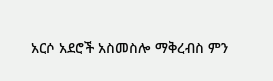አርሶ አደሮች አስመስሎ ማቅረብስ ምን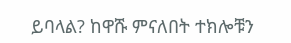ይባላል? ከዋሹ ምናለበት ተክሎቹን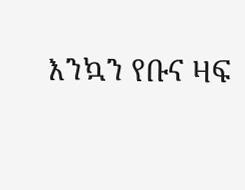እንኳን የቡና ዛፍ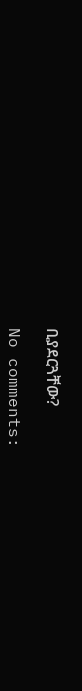ቢያደርጓቸው?

No comments: